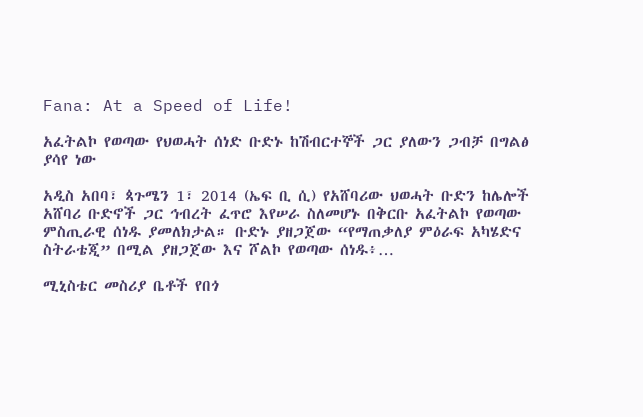Fana: At a Speed of Life!

አፈትልኮ የወጣው የህወሓት ሰነድ ቡድኑ ከሽብርተኞች ጋር ያለውን ጋብቻ በግልፅ ያሳየ ነው

አዲስ አበባ፣ ጳጉሜን 1፣ 2014 (ኤፍ ቢ ሲ) የአሸባሪው ህወሓት ቡድን ከሌሎች አሸባሪ ቡድኖች ጋር ኅብረት ፈጥሮ እየሠራ ስለመሆኑ በቅርቡ አፈትልኮ የወጣው ምስጢራዊ ሰነዱ ያመለክታል። ቡድኑ ያዘጋጀው “የማጠቃለያ ምዕራፍ አካሄድና ስትራቴጂ” በሚል ያዘጋጀው እና ሾልኮ የወጣው ሰነዱ፥…

ሚኒስቴር መስሪያ ቤቶች የበጎ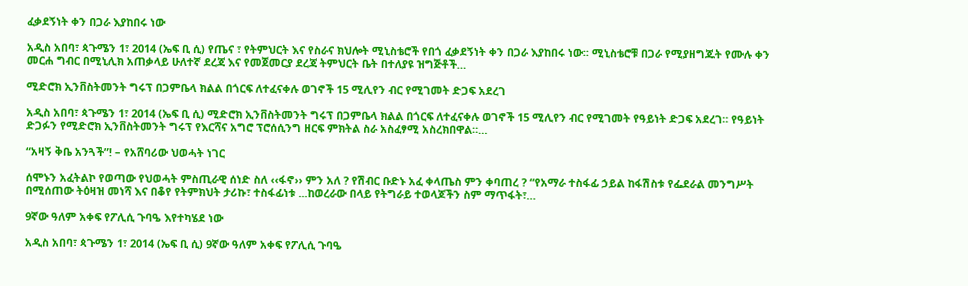ፈቃደኝነት ቀን በጋራ እያከበሩ ነው

አዲስ አበባ፣ ጳጉሜን 1፣ 2014 (ኤፍ ቢ ሲ) የጤና ፣ የትምህርት እና የስራና ክህሎት ሚኒስቴሮች የበጎ ፈቃደኝነት ቀን በጋራ እያከበሩ ነው፡፡ ሚኒስቴሮቹ በጋራ የሚያዘግጁት የሙሉ ቀን መርሐ ግብር በሚኒሊክ አጠቃላይ ሁለተኛ ደረጃ እና የመጀመርያ ደረጃ ትምህርት ቤት በተለያዩ ዝግጅቶች…

ሚድሮክ ኢንቨስትመንት ግሩፕ በጋምቤላ ክልል በጎርፍ ለተፈናቀሉ ወገኖች 15 ሚሊየን ብር የሚገመት ድጋፍ አደረገ

አዲስ አበባ፣ ጳጉሜን 1፣ 2014 (ኤፍ ቢ ሲ) ሚድሮክ ኢንቨስትመንት ግሩፕ በጋምቤላ ክልል በጎርፍ ለተፈናቀሉ ወገኖች 15 ሚሊየን ብር የሚገመት የዓይነት ድጋፍ አደረገ። የዓይነት ድጋፉን የሚድሮክ ኢንቨስትመንት ግሩፕ የእርሻና አግሮ ፕሮሰሲንግ ዘርፍ ምክትል ስራ አስፈፃሚ አስረክበዋል።…

“አዛኝ ቅቤ አንጓች”! – የአሸባሪው ህወሓት ነገር

ሰሞኑን አፈትልኮ የወጣው የህወሓት ምስጢራዊ ሰነድ ስለ ‹‹ፋኖ›› ምን አለ ? የሽብር ቡድኑ አፈ ቀላጤስ ምን ቀባጠረ ? “የአማራ ተስፋፊ ኃይል ከፋሽስቱ የፌደራል መንግሥት በሚሰጠው ትዕዛዝ መነሻ እና በቆየ የትምክህት ታሪኩ፣ ተስፋፊነቱ ...ከወረራው በላይ የትግራይ ተወላጆችን ስም ማጥፋት፣…

9ኛው ዓለም አቀፍ የፖሊሲ ጉባዔ እየተካሄደ ነው

አዲስ አበባ፣ ጳጉሜን 1፣ 2014 (ኤፍ ቢ ሲ) 9ኛው ዓለም አቀፍ የፖሊሲ ጉባዔ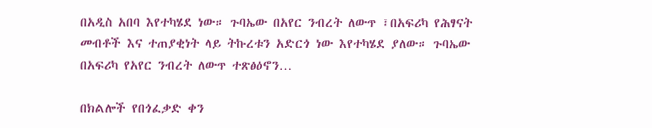በአዲስ አበባ እየተካሄደ ነው። ጉባኤው በአየር ንብረት ለውጥ ፣በአፍሪካ የሕፃናት መብቶች እና ተጠያቂነት ላይ ትኩረቱን አድርጎ ነው እየተካሄደ ያለው። ጉባኤው በአፍሪካ የአየር ንብረት ለውጥ ተጽፅዕኖን…

በክልሎች የበጎፈቃድ ቀን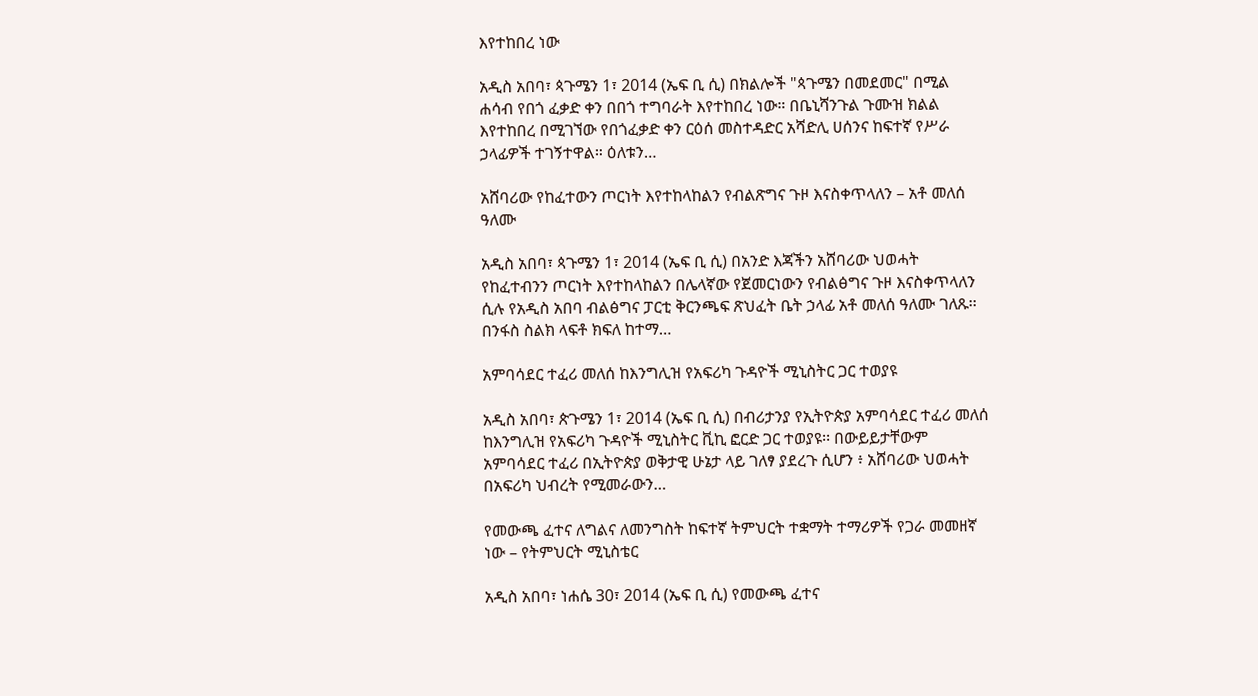እየተከበረ ነው

አዲስ አበባ፣ ጳጉሜን 1፣ 2014 (ኤፍ ቢ ሲ) በክልሎች "ጳጉሜን በመደመር" በሚል ሐሳብ የበጎ ፈቃድ ቀን በበጎ ተግባራት እየተከበረ ነው። በቤኒሻንጉል ጉሙዝ ክልል እየተከበረ በሚገኘው የበጎፈቃድ ቀን ርዕሰ መስተዳድር አሻድሊ ሀሰንና ከፍተኛ የሥራ ኃላፊዎች ተገኝተዋል። ዕለቱን…

አሸባሪው የከፈተውን ጦርነት እየተከላከልን የብልጽግና ጉዞ እናስቀጥላለን – አቶ መለሰ ዓለሙ

አዲስ አበባ፣ ጳጉሜን 1፣ 2014 (ኤፍ ቢ ሲ) በአንድ እጃችን አሸባሪው ህወሓት የከፈተብንን ጦርነት እየተከላከልን በሌላኛው የጀመርነውን የብልፅግና ጉዞ እናስቀጥላለን ሲሉ የአዲስ አበባ ብልፅግና ፓርቲ ቅርንጫፍ ጽህፈት ቤት ኃላፊ አቶ መለሰ ዓለሙ ገለጹ፡፡ በንፋስ ስልክ ላፍቶ ክፍለ ከተማ…

አምባሳደር ተፈሪ መለሰ ከእንግሊዝ የአፍሪካ ጉዳዮች ሚኒስትር ጋር ተወያዩ

አዲስ አበባ፣ ጵጉሜን 1፣ 2014 (ኤፍ ቢ ሲ) በብሪታንያ የኢትዮጵያ አምባሳደር ተፈሪ መለሰ ከእንግሊዝ የአፍሪካ ጉዳዮች ሚኒስትር ቪኪ ፎርድ ጋር ተወያዩ፡፡ በውይይታቸውም አምባሳደር ተፈሪ በኢትዮጵያ ወቅታዊ ሁኔታ ላይ ገለፃ ያደረጉ ሲሆን ፥ አሸባሪው ህወሓት በአፍሪካ ህብረት የሚመራውን…

የመውጫ ፈተና ለግልና ለመንግስት ከፍተኛ ትምህርት ተቋማት ተማሪዎች የጋራ መመዘኛ ነው – የትምህርት ሚኒስቴር

አዲስ አበባ፣ ነሐሴ 30፣ 2014 (ኤፍ ቢ ሲ) የመውጫ ፈተና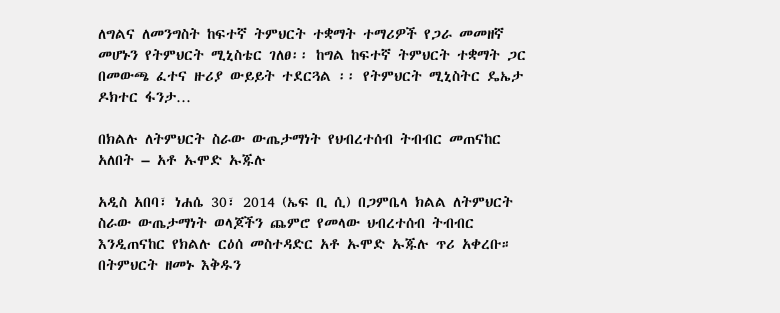ለግልና ለመንግስት ከፍተኛ ትምህርት ተቋማት ተማሪዎች የጋራ መመዘኛ መሆኑን የትምህርት ሚኒስቴር ገለፀ፡፡ ከግል ከፍተኛ ትምህርት ተቋማት ጋር በመውጫ ፈተና ዙሪያ ውይይት ተደርጓል ፡፡ የትምህርት ሚኒስትር ዴኤታ ዶክተር ፋንታ…

በክልሉ ለትምህርት ስራው ውጤታማነት የህብረተሰብ ትብብር መጠናከር አለበት – አቶ ኡሞድ ኡጁሉ

አዲስ አበባ፣ ነሐሴ 30፣ 2014 (ኤፍ ቢ ሲ) በጋምቤላ ክልል ለትምህርት ስራው ውጤታማነት ወላጆችን ጨምሮ የመላው ህብረተሰብ ትብብር እንዲጠናከር የክልሉ ርዕሰ መስተዳድር አቶ ኡሞድ ኡጁሉ ጥሪ አቀረቡ። በትምህርት ዘመኑ እቅዱን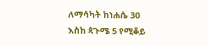ለማሳካት ከነሐሴ 30 እስከ ጳጉሜ 5 የሚቆይ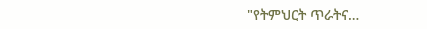"የትምህርት ጥራትና…